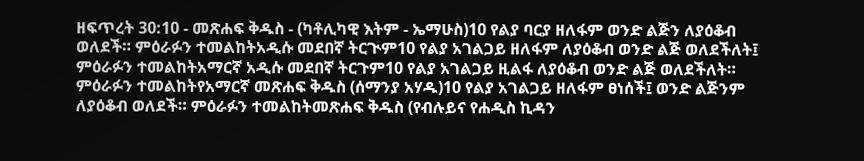ዘፍጥረት 30:10 - መጽሐፍ ቅዱስ - (ካቶሊካዊ እትም - ኤማሁስ)10 የልያ ባርያ ዘለፋም ወንድ ልጅን ለያዕቆብ ወለደች። ምዕራፉን ተመልከትአዲሱ መደበኛ ትርጒም10 የልያ አገልጋይ ዘለፋም ለያዕቆብ ወንድ ልጅ ወለደችለት፤ ምዕራፉን ተመልከትአማርኛ አዲሱ መደበኛ ትርጉም10 የልያ አገልጋይ ዚልፋ ለያዕቆብ ወንድ ልጅ ወለደችለት። ምዕራፉን ተመልከትየአማርኛ መጽሐፍ ቅዱስ (ሰማንያ አሃዱ)10 የልያ አገልጋይ ዘለፋም ፀነሰች፤ ወንድ ልጅንም ለያዕቆብ ወለደች። ምዕራፉን ተመልከትመጽሐፍ ቅዱስ (የብሉይና የሐዲስ ኪዳን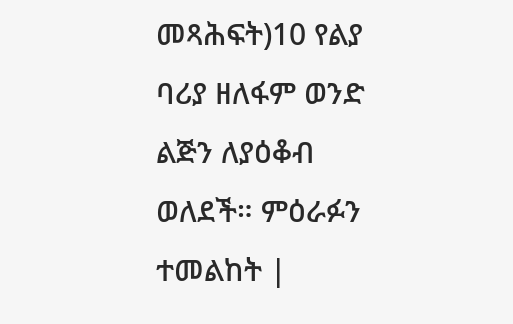መጻሕፍት)10 የልያ ባሪያ ዘለፋም ወንድ ልጅን ለያዕቆብ ወለደች። ምዕራፉን ተመልከት |